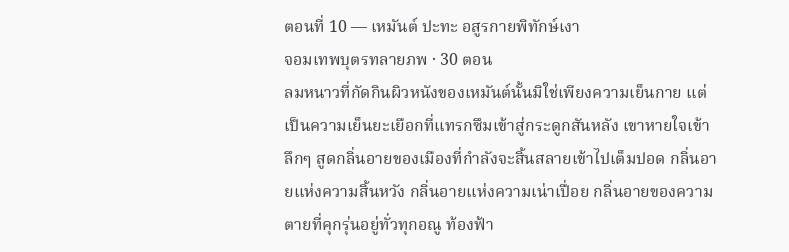ตอนที่ 10 — เหมันต์ ปะทะ อสูรกายพิทักษ์เงา
จอมเทพบุตรทลายภพ · 30 ตอน
ลมหนาวที่กัดกินผิวหนังของเหมันต์นั้นมิใช่เพียงความเย็นกาย แต่เป็นความเย็นยะเยือกที่แทรกซึมเข้าสู่กระดูกสันหลัง เขาหายใจเข้าลึกๆ สูดกลิ่นอายของเมืองที่กำลังจะสิ้นสลายเข้าไปเต็มปอด กลิ่นอายแห่งความสิ้นหวัง กลิ่นอายแห่งความเน่าเปื่อย กลิ่นอายของความตายที่คุกรุ่นอยู่ทั่วทุกอณู ท้องฟ้า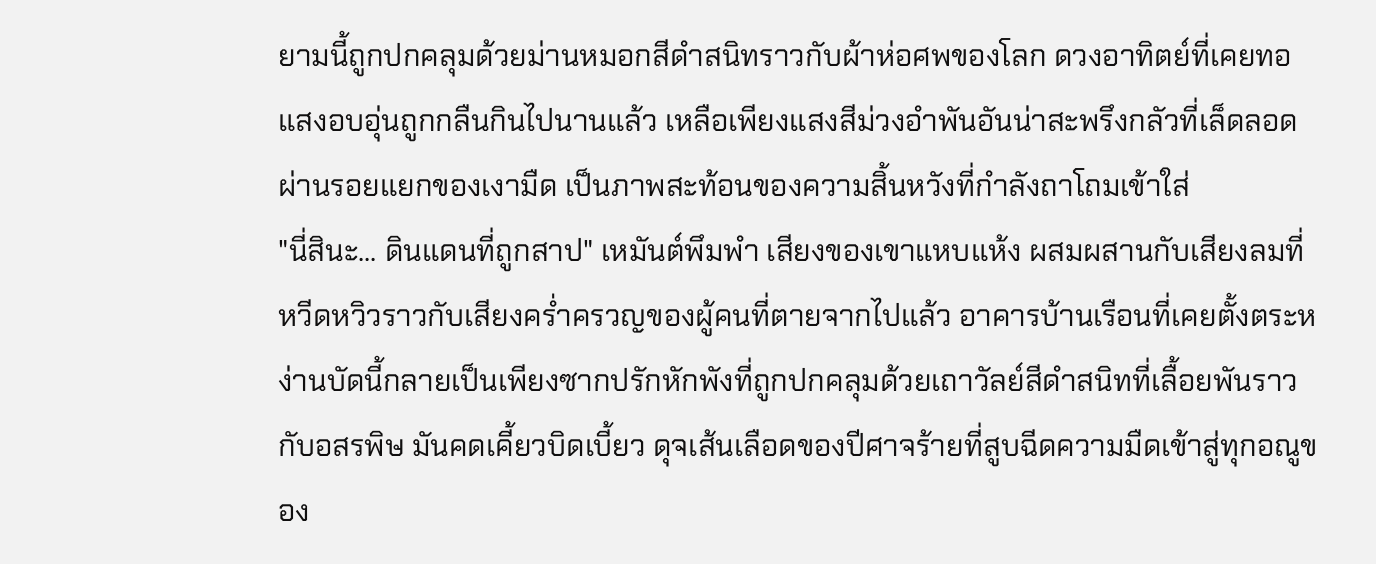ยามนี้ถูกปกคลุมด้วยม่านหมอกสีดำสนิทราวกับผ้าห่อศพของโลก ดวงอาทิตย์ที่เคยทอแสงอบอุ่นถูกกลืนกินไปนานแล้ว เหลือเพียงแสงสีม่วงอำพันอันน่าสะพรึงกลัวที่เล็ดลอดผ่านรอยแยกของเงามืด เป็นภาพสะท้อนของความสิ้นหวังที่กำลังถาโถมเข้าใส่
"นี่สินะ... ดินแดนที่ถูกสาป" เหมันต์พึมพำ เสียงของเขาแหบแห้ง ผสมผสานกับเสียงลมที่หวีดหวิวราวกับเสียงคร่ำครวญของผู้คนที่ตายจากไปแล้ว อาคารบ้านเรือนที่เคยตั้งตระหง่านบัดนี้กลายเป็นเพียงซากปรักหักพังที่ถูกปกคลุมด้วยเถาวัลย์สีดำสนิทที่เลื้อยพันราวกับอสรพิษ มันคดเคี้ยวบิดเบี้ยว ดุจเส้นเลือดของปีศาจร้ายที่สูบฉีดความมืดเข้าสู่ทุกอณูของ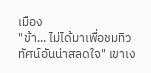เมือง
"ข้า... ไม่ได้มาเพื่อชมทิวทัศน์อันน่าสลดใจ" เขาเง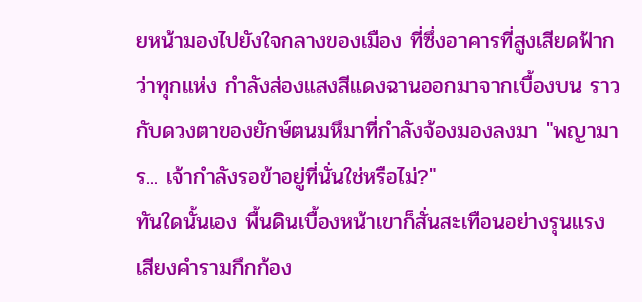ยหน้ามองไปยังใจกลางของเมือง ที่ซึ่งอาคารที่สูงเสียดฟ้ากว่าทุกแห่ง กำลังส่องแสงสีแดงฉานออกมาจากเบื้องบน ราวกับดวงตาของยักษ์ตนมหึมาที่กำลังจ้องมองลงมา "พญามาร... เจ้ากำลังรอข้าอยู่ที่นั่นใช่หรือไม่?"
ทันใดนั้นเอง พื้นดินเบื้องหน้าเขาก็สั่นสะเทือนอย่างรุนแรง เสียงคำรามกึกก้อง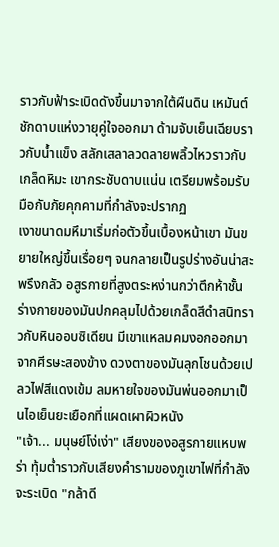ราวกับฟ้าระเบิดดังขึ้นมาจากใต้ผืนดิน เหมันต์ชักดาบแห่งวายุคู่ใจออกมา ด้ามจับเย็นเฉียบราวกับน้ำแข็ง สลักเสลาลวดลายพลิ้วไหวราวกับเกล็ดหิมะ เขากระชับดาบแน่น เตรียมพร้อมรับมือกับภัยคุกคามที่กำลังจะปรากฏ
เงาขนาดมหึมาเริ่มก่อตัวขึ้นเบื้องหน้าเขา มันขยายใหญ่ขึ้นเรื่อยๆ จนกลายเป็นรูปร่างอันน่าสะพรึงกลัว อสูรกายที่สูงตระหง่านกว่าตึกห้าชั้น ร่างกายของมันปกคลุมไปด้วยเกล็ดสีดำสนิทราวกับหินออบซิเดียน มีเขาแหลมคมงอกออกมาจากศีรษะสองข้าง ดวงตาของมันลุกโชนด้วยเปลวไฟสีแดงเข้ม ลมหายใจของมันพ่นออกมาเป็นไอเย็นยะเยือกที่แผดเผาผิวหนัง
"เจ้า... มนุษย์โง่เง่า" เสียงของอสูรกายแหบพร่า ทุ้มต่ำราวกับเสียงคำรามของภูเขาไฟที่กำลังจะระเบิด "กล้าดี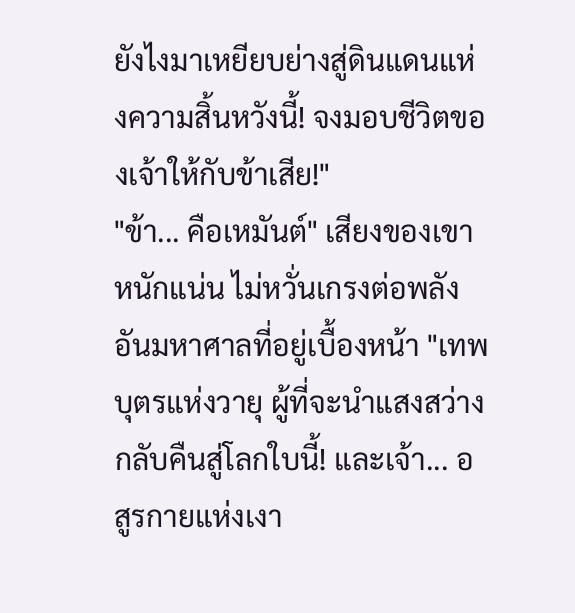ยังไงมาเหยียบย่างสู่ดินแดนแห่งความสิ้นหวังนี้! จงมอบชีวิตของเจ้าให้กับข้าเสีย!"
"ข้า... คือเหมันต์" เสียงของเขาหนักแน่น ไม่หวั่นเกรงต่อพลังอันมหาศาลที่อยู่เบื้องหน้า "เทพบุตรแห่งวายุ ผู้ที่จะนำแสงสว่างกลับคืนสู่โลกใบนี้! และเจ้า... อสูรกายแห่งเงา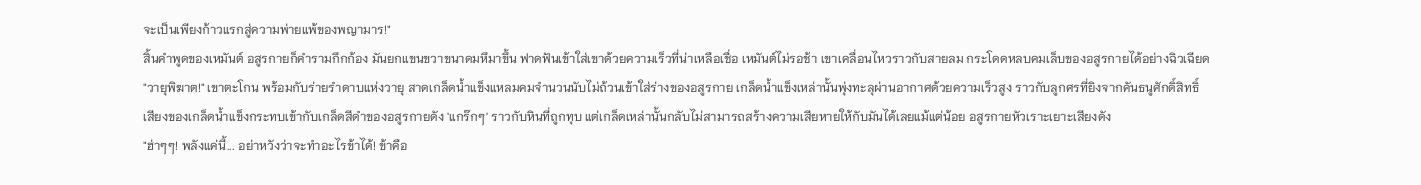จะเป็นเพียงก้าวแรกสู่ความพ่ายแพ้ของพญามาร!"
สิ้นคำพูดของเหมันต์ อสูรกายก็คำรามกึกก้อง มันยกแขนขวาขนาดมหึมาขึ้น ฟาดฟันเข้าใส่เขาด้วยความเร็วที่น่าเหลือเชื่อ เหมันต์ไม่รอช้า เขาเคลื่อนไหวราวกับสายลม กระโดดหลบคมเล็บของอสูรกายได้อย่างฉิวเฉียด
"วายุพิฆาต!" เขาตะโกน พร้อมกับร่ายรำดาบแห่งวายุ สาดเกล็ดน้ำแข็งแหลมคมจำนวนนับไม่ถ้วนเข้าใส่ร่างของอสูรกาย เกล็ดน้ำแข็งเหล่านั้นพุ่งทะลุผ่านอากาศด้วยความเร็วสูง ราวกับลูกศรที่ยิงจากคันธนูศักดิ์สิทธิ์
เสียงของเกล็ดน้ำแข็งกระทบเข้ากับเกล็ดสีดำของอสูรกายดัง 'แกร๊กๆ' ราวกับหินที่ถูกทุบ แต่เกล็ดเหล่านั้นกลับไม่สามารถสร้างความเสียหายให้กับมันได้เลยแม้แต่น้อย อสูรกายหัวเราะเยาะเสียงดัง
"ฮ่าๆๆ! พลังแค่นี้... อย่าหวังว่าจะทำอะไรข้าได้! ข้าคือ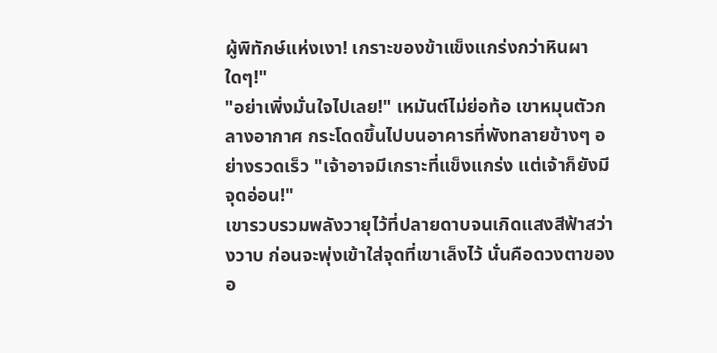ผู้พิทักษ์แห่งเงา! เกราะของข้าแข็งแกร่งกว่าหินผาใดๆ!"
"อย่าเพิ่งมั่นใจไปเลย!" เหมันต์ไม่ย่อท้อ เขาหมุนตัวกลางอากาศ กระโดดขึ้นไปบนอาคารที่พังทลายข้างๆ อย่างรวดเร็ว "เจ้าอาจมีเกราะที่แข็งแกร่ง แต่เจ้าก็ยังมีจุดอ่อน!"
เขารวบรวมพลังวายุไว้ที่ปลายดาบจนเกิดแสงสีฟ้าสว่างวาบ ก่อนจะพุ่งเข้าใส่จุดที่เขาเล็งไว้ นั่นคือดวงตาของอ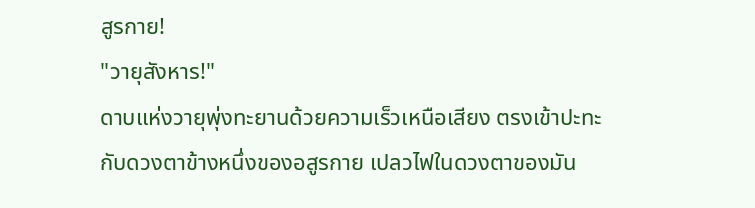สูรกาย!
"วายุสังหาร!"
ดาบแห่งวายุพุ่งทะยานด้วยความเร็วเหนือเสียง ตรงเข้าปะทะกับดวงตาข้างหนึ่งของอสูรกาย เปลวไฟในดวงตาของมัน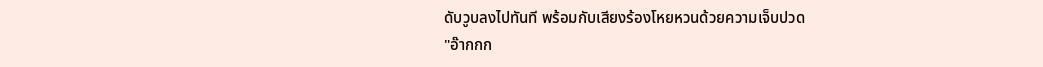ดับวูบลงไปทันที พร้อมกับเสียงร้องโหยหวนด้วยความเจ็บปวด
"อ๊ากกก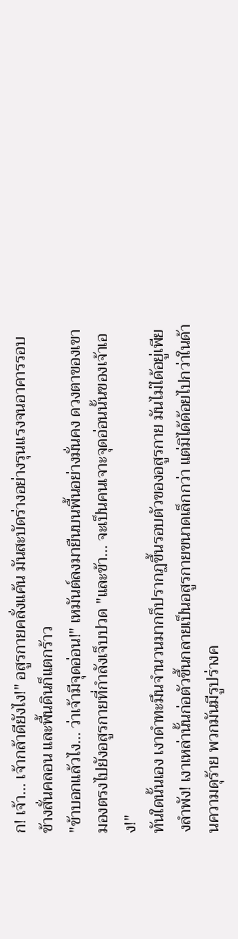ก! เจ้า... เจ้ากล้าดียังไง!" อสูรกายคลั่งแค้น มันสะบัดร่างอย่างรุนแรงจนอาคารรอบข้างสั่นคลอน และพื้นดินก็แตกร้าว
"ข้าบอกแล้วไง... ว่าเจ้ามีจุดอ่อน!" เหมันต์ลงมายืนบนพื้นอย่างมั่นคง ดวงตาของเขามองตรงไปยังอสูรกายที่กำลังเจ็บปวด "และข้า... จะเป็นคนเจาะจุดอ่อนนั้นของเจ้าเอง!"
ทันใดนั้นเอง เงาดำทะมึนจำนวนมากก็ปรากฏขึ้นรอบตัวของอสูรกาย มันไม่ได้อยู่เพียงลำพัง! เงาเหล่านั้นก่อตัวขึ้นกลายเป็นอสูรกายขนาดเล็กกว่า แต่มิได้ด้อยไปกว่าในด้านความดุร้าย พวกมันมีรูปร่างค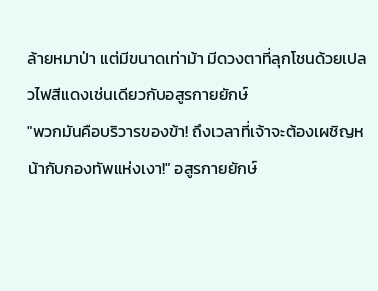ล้ายหมาป่า แต่มีขนาดเท่าม้า มีดวงตาที่ลุกโชนด้วยเปลวไฟสีแดงเช่นเดียวกับอสูรกายยักษ์
"พวกมันคือบริวารของข้า! ถึงเวลาที่เจ้าจะต้องเผชิญหน้ากับกองทัพแห่งเงา!" อสูรกายยักษ์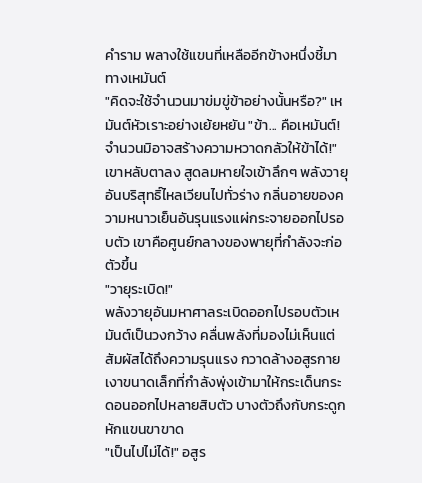คำราม พลางใช้แขนที่เหลืออีกข้างหนึ่งชี้มาทางเหมันต์
"คิดจะใช้จำนวนมาข่มขู่ข้าอย่างนั้นหรือ?" เหมันต์หัวเราะอย่างเย้ยหยัน "ข้า... คือเหมันต์! จำนวนมิอาจสร้างความหวาดกลัวให้ข้าได้!"
เขาหลับตาลง สูดลมหายใจเข้าลึกๆ พลังวายุอันบริสุทธิ์ไหลเวียนไปทั่วร่าง กลิ่นอายของความหนาวเย็นอันรุนแรงแผ่กระจายออกไปรอบตัว เขาคือศูนย์กลางของพายุที่กำลังจะก่อตัวขึ้น
"วายุระเบิด!"
พลังวายุอันมหาศาลระเบิดออกไปรอบตัวเหมันต์เป็นวงกว้าง คลื่นพลังที่มองไม่เห็นแต่สัมผัสได้ถึงความรุนแรง กวาดล้างอสูรกายเงาขนาดเล็กที่กำลังพุ่งเข้ามาให้กระเด็นกระดอนออกไปหลายสิบตัว บางตัวถึงกับกระดูกหักแขนขาขาด
"เป็นไปไม่ได้!" อสูร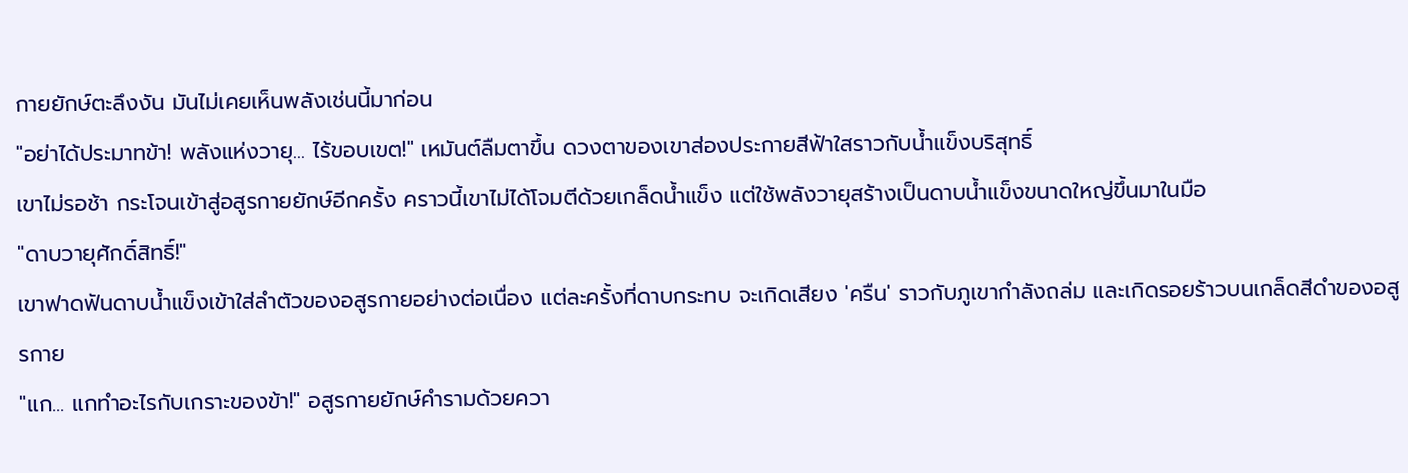กายยักษ์ตะลึงงัน มันไม่เคยเห็นพลังเช่นนี้มาก่อน
"อย่าได้ประมาทข้า! พลังแห่งวายุ... ไร้ขอบเขต!" เหมันต์ลืมตาขึ้น ดวงตาของเขาส่องประกายสีฟ้าใสราวกับน้ำแข็งบริสุทธิ์
เขาไม่รอช้า กระโจนเข้าสู่อสูรกายยักษ์อีกครั้ง คราวนี้เขาไม่ได้โจมตีด้วยเกล็ดน้ำแข็ง แต่ใช้พลังวายุสร้างเป็นดาบน้ำแข็งขนาดใหญ่ขึ้นมาในมือ
"ดาบวายุศักดิ์สิทธิ์!"
เขาฟาดฟันดาบน้ำแข็งเข้าใส่ลำตัวของอสูรกายอย่างต่อเนื่อง แต่ละครั้งที่ดาบกระทบ จะเกิดเสียง 'ครืน' ราวกับภูเขากำลังถล่ม และเกิดรอยร้าวบนเกล็ดสีดำของอสูรกาย
"แก... แกทำอะไรกับเกราะของข้า!" อสูรกายยักษ์คำรามด้วยควา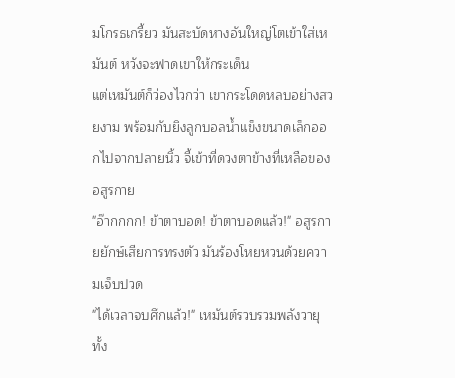มโกรธเกรี้ยว มันสะบัดหางอันใหญ่โตเข้าใส่เหมันต์ หวังจะฟาดเขาให้กระเด็น
แต่เหมันต์ก็ว่องไวกว่า เขากระโดดหลบอย่างสวยงาม พร้อมกับยิงลูกบอลน้ำแข็งขนาดเล็กออกไปจากปลายนิ้ว จี้เข้าที่ดวงตาข้างที่เหลือของอสูรกาย
"อ๊ากกกก! ข้าตาบอด! ข้าตาบอดแล้ว!" อสูรกายยักษ์เสียการทรงตัว มันร้องโหยหวนด้วยความเจ็บปวด
"ได้เวลาจบศึกแล้ว!" เหมันต์รวบรวมพลังวายุทั้ง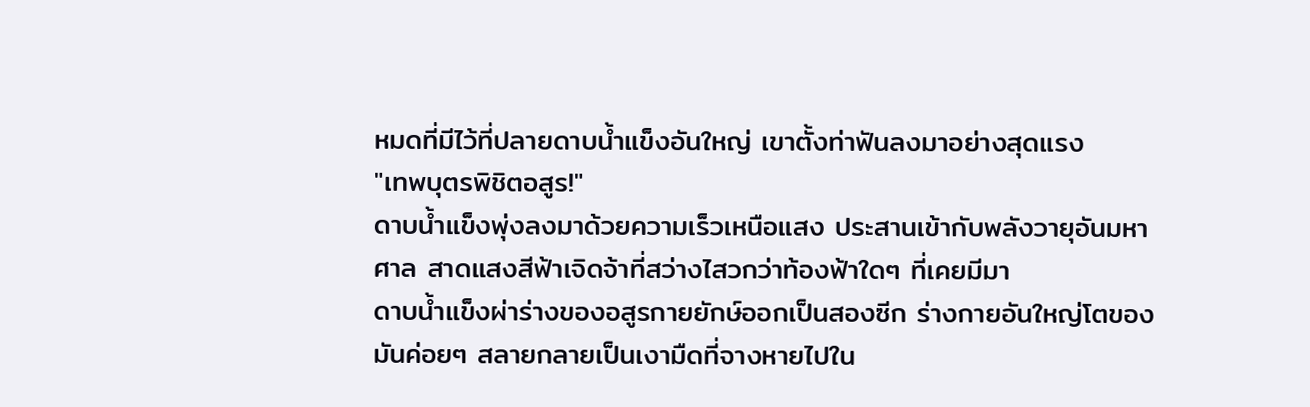หมดที่มีไว้ที่ปลายดาบน้ำแข็งอันใหญ่ เขาตั้งท่าฟันลงมาอย่างสุดแรง
"เทพบุตรพิชิตอสูร!"
ดาบน้ำแข็งพุ่งลงมาด้วยความเร็วเหนือแสง ประสานเข้ากับพลังวายุอันมหาศาล สาดแสงสีฟ้าเจิดจ้าที่สว่างไสวกว่าท้องฟ้าใดๆ ที่เคยมีมา
ดาบน้ำแข็งผ่าร่างของอสูรกายยักษ์ออกเป็นสองซีก ร่างกายอันใหญ่โตของมันค่อยๆ สลายกลายเป็นเงามืดที่จางหายไปใน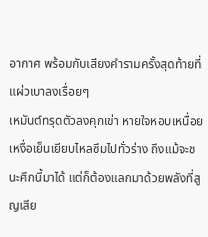อากาศ พร้อมกับเสียงคำรามครั้งสุดท้ายที่แผ่วเบาลงเรื่อยๆ
เหมันต์ทรุดตัวลงคุกเข่า หายใจหอบเหนื่อย เหงื่อเย็นเยียบไหลซึมไปทั่วร่าง ถึงแม้จะชนะศึกนี้มาได้ แต่ก็ต้องแลกมาด้วยพลังที่สูญเสีย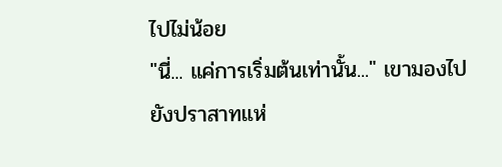ไปไม่น้อย
"นี่... แค่การเริ่มต้นเท่านั้น..." เขามองไปยังปราสาทแห่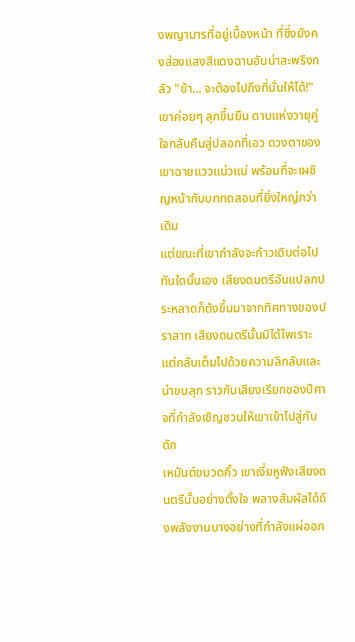งพญามารที่อยู่เบื้องหน้า ที่ซึ่งยังคงส่องแสงสีแดงฉานอันน่าสะพรึงกลัว "ข้า... จะต้องไปถึงที่นั่นให้ได้!"
เขาค่อยๆ ลุกขึ้นยืน ดาบแห่งวายุคู่ใจกลับคืนสู่ปลอกที่เอว ดวงตาของเขาฉายแววแน่วแน่ พร้อมที่จะเผชิญหน้ากับบททดสอบที่ยิ่งใหญ่กว่าเดิม
แต่ขณะที่เขากำลังจะก้าวเดินต่อไป ทันใดนั้นเอง เสียงดนตรีอันแปลกประหลาดก็ดังขึ้นมาจากทิศทางของปราสาท เสียงดนตรีนั้นมิได้ไพเราะ แต่กลับเต็มไปด้วยความลึกลับและน่าขนลุก ราวกับเสียงเรียกของปีศาจที่กำลังเชิญชวนให้เขาเข้าไปสู่กับดัก
เหมันต์ขมวดคิ้ว เขาเงี่ยหูฟังเสียงดนตรีนั้นอย่างตั้งใจ พลางสัมผัสได้ถึงพลังงานบางอย่างที่กำลังแผ่ออก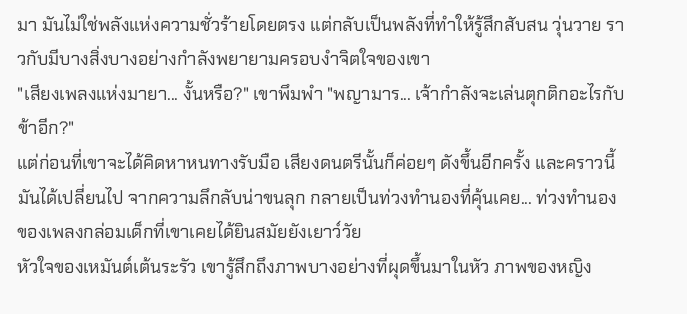มา มันไม่ใช่พลังแห่งความชั่วร้ายโดยตรง แต่กลับเป็นพลังที่ทำให้รู้สึกสับสน วุ่นวาย ราวกับมีบางสิ่งบางอย่างกำลังพยายามครอบงำจิตใจของเขา
"เสียงเพลงแห่งมายา... งั้นหรือ?" เขาพึมพำ "พญามาร... เจ้ากำลังจะเล่นตุกติกอะไรกับข้าอีก?"
แต่ก่อนที่เขาจะได้คิดหาหนทางรับมือ เสียงดนตรีนั้นก็ค่อยๆ ดังขึ้นอีกครั้ง และคราวนี้มันได้เปลี่ยนไป จากความลึกลับน่าขนลุก กลายเป็นท่วงทำนองที่คุ้นเคย... ท่วงทำนองของเพลงกล่อมเด็กที่เขาเคยได้ยินสมัยยังเยาว์วัย
หัวใจของเหมันต์เต้นระรัว เขารู้สึกถึงภาพบางอย่างที่ผุดขึ้นมาในหัว ภาพของหญิง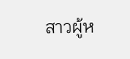สาวผู้ห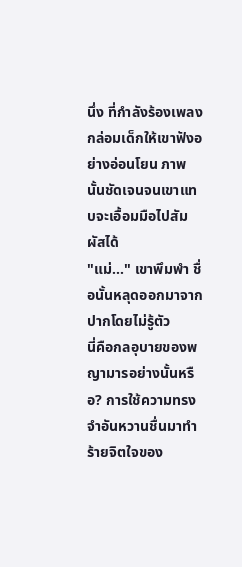นึ่ง ที่กำลังร้องเพลงกล่อมเด็กให้เขาฟังอย่างอ่อนโยน ภาพนั้นชัดเจนจนเขาแทบจะเอื้อมมือไปสัมผัสได้
"แม่..." เขาพึมพำ ชื่อนั้นหลุดออกมาจากปากโดยไม่รู้ตัว
นี่คือกลอุบายของพญามารอย่างนั้นหรือ? การใช้ความทรงจำอันหวานชื่นมาทำร้ายจิตใจของ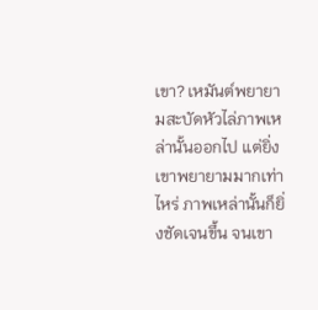เขา? เหมันต์พยายามสะบัดหัวไล่ภาพเหล่านั้นออกไป แต่ยิ่งเขาพยายามมากเท่าไหร่ ภาพเหล่านั้นก็ยิ่งชัดเจนขึ้น จนเขา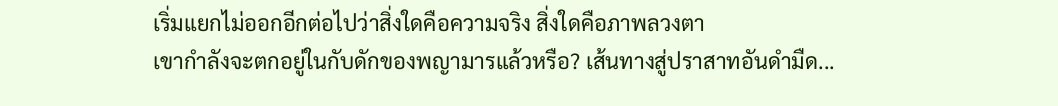เริ่มแยกไม่ออกอีกต่อไปว่าสิ่งใดคือความจริง สิ่งใดคือภาพลวงตา
เขากำลังจะตกอยู่ในกับดักของพญามารแล้วหรือ? เส้นทางสู่ปราสาทอันดำมืด...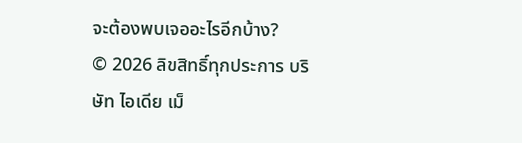จะต้องพบเจออะไรอีกบ้าง?
© 2026 ลิขสิทธิ์ทุกประการ บริษัท ไอเดีย เม็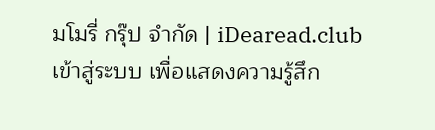มโมรี่ กรุ๊ป จำกัด | iDearead.club
เข้าสู่ระบบ เพื่อแสดงความรู้สึก